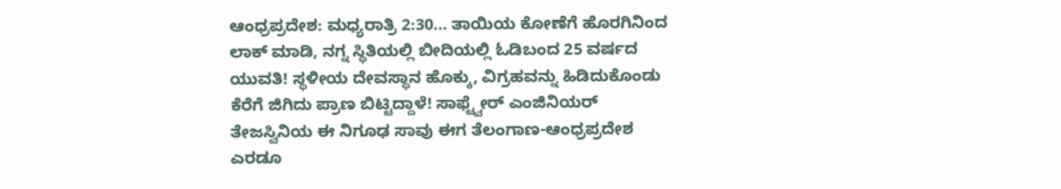ಆಂಧ್ರಪ್ರದೇಶ: ಮಧ್ಯರಾತ್ರಿ 2:30… ತಾಯಿಯ ಕೋಣೆಗೆ ಹೊರಗಿನಿಂದ ಲಾಕ್ ಮಾಡಿ, ನಗ್ನ ಸ್ಥಿತಿಯಲ್ಲಿ ಬೀದಿಯಲ್ಲಿ ಓಡಿಬಂದ 25 ವರ್ಷದ ಯುವತಿ! ಸ್ಥಳೀಯ ದೇವಸ್ಥಾನ ಹೊಕ್ಕು, ವಿಗ್ರಹವನ್ನು ಹಿಡಿದುಕೊಂಡು ಕೆರೆಗೆ ಜಿಗಿದು ಪ್ರಾಣ ಬಿಟ್ಟಿದ್ದಾಳೆ! ಸಾಫ್ಟ್ವೇರ್ ಎಂಜಿನಿಯರ್ ತೇಜಸ್ವಿನಿಯ ಈ ನಿಗೂಢ ಸಾವು ಈಗ ತೆಲಂಗಾಣ-ಆಂಧ್ರಪ್ರದೇಶ ಎರಡೂ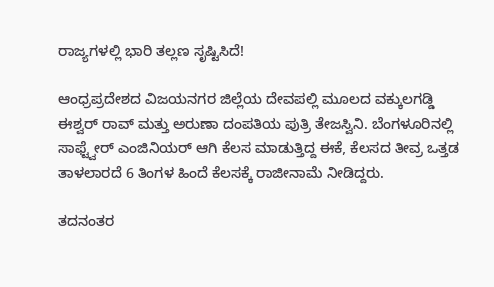ರಾಜ್ಯಗಳಲ್ಲಿ ಭಾರಿ ತಲ್ಲಣ ಸೃಷ್ಟಿಸಿದೆ!

ಆಂಧ್ರಪ್ರದೇಶದ ವಿಜಯನಗರ ಜಿಲ್ಲೆಯ ದೇವಪಲ್ಲಿ ಮೂಲದ ವಕ್ಕುಲಗಡ್ಡಿ ಈಶ್ವರ್ ರಾವ್ ಮತ್ತು ಅರುಣಾ ದಂಪತಿಯ ಪುತ್ರಿ ತೇಜಸ್ವಿನಿ. ಬೆಂಗಳೂರಿನಲ್ಲಿ ಸಾಫ್ಟ್ವೇರ್ ಎಂಜಿನಿಯರ್ ಆಗಿ ಕೆಲಸ ಮಾಡುತ್ತಿದ್ದ ಈಕೆ, ಕೆಲಸದ ತೀವ್ರ ಒತ್ತಡ ತಾಳಲಾರದೆ 6 ತಿಂಗಳ ಹಿಂದೆ ಕೆಲಸಕ್ಕೆ ರಾಜೀನಾಮೆ ನೀಡಿದ್ದರು.

ತದನಂತರ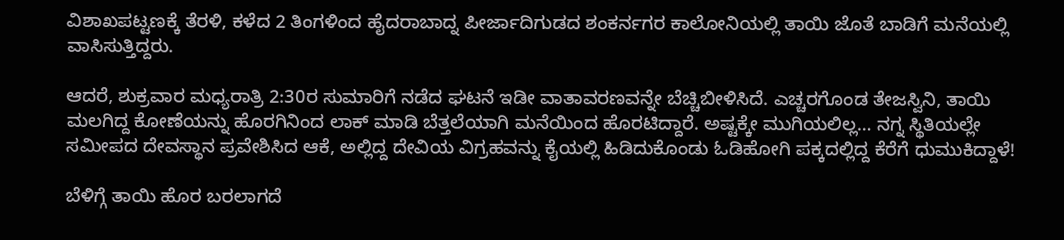ವಿಶಾಖಪಟ್ಟಣಕ್ಕೆ ತೆರಳಿ, ಕಳೆದ 2 ತಿಂಗಳಿಂದ ಹೈದರಾಬಾದ್ನ ಪೀರ್ಜಾದಿಗುಡದ ಶಂಕರ್ನಗರ ಕಾಲೋನಿಯಲ್ಲಿ ತಾಯಿ ಜೊತೆ ಬಾಡಿಗೆ ಮನೆಯಲ್ಲಿ ವಾಸಿಸುತ್ತಿದ್ದರು.

ಆದರೆ, ಶುಕ್ರವಾರ ಮಧ್ಯರಾತ್ರಿ 2:30ರ ಸುಮಾರಿಗೆ ನಡೆದ ಘಟನೆ ಇಡೀ ವಾತಾವರಣವನ್ನೇ ಬೆಚ್ಚಿಬೀಳಿಸಿದೆ. ಎಚ್ಚರಗೊಂಡ ತೇಜಸ್ವಿನಿ, ತಾಯಿ ಮಲಗಿದ್ದ ಕೋಣೆಯನ್ನು ಹೊರಗಿನಿಂದ ಲಾಕ್ ಮಾಡಿ ಬೆತ್ತಲೆಯಾಗಿ ಮನೆಯಿಂದ ಹೊರಟಿದ್ದಾರೆ. ಅಷ್ಟಕ್ಕೇ ಮುಗಿಯಲಿಲ್ಲ… ನಗ್ನ ಸ್ಥಿತಿಯಲ್ಲೇ ಸಮೀಪದ ದೇವಸ್ಥಾನ ಪ್ರವೇಶಿಸಿದ ಆಕೆ, ಅಲ್ಲಿದ್ದ ದೇವಿಯ ವಿಗ್ರಹವನ್ನು ಕೈಯಲ್ಲಿ ಹಿಡಿದುಕೊಂಡು ಓಡಿಹೋಗಿ ಪಕ್ಕದಲ್ಲಿದ್ದ ಕೆರೆಗೆ ಧುಮುಕಿದ್ದಾಳೆ!

ಬೆಳಿಗ್ಗೆ ತಾಯಿ ಹೊರ ಬರಲಾಗದೆ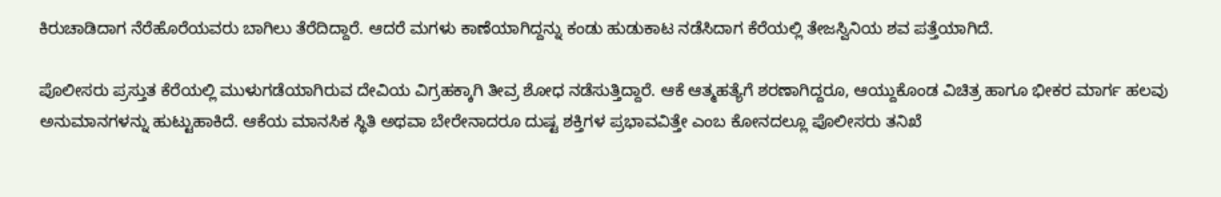ಕಿರುಚಾಡಿದಾಗ ನೆರೆಹೊರೆಯವರು ಬಾಗಿಲು ತೆರೆದಿದ್ದಾರೆ. ಆದರೆ ಮಗಳು ಕಾಣೆಯಾಗಿದ್ದನ್ನು ಕಂಡು ಹುಡುಕಾಟ ನಡೆಸಿದಾಗ ಕೆರೆಯಲ್ಲಿ ತೇಜಸ್ವಿನಿಯ ಶವ ಪತ್ತೆಯಾಗಿದೆ.

ಪೊಲೀಸರು ಪ್ರಸ್ತುತ ಕೆರೆಯಲ್ಲಿ ಮುಳುಗಡೆಯಾಗಿರುವ ದೇವಿಯ ವಿಗ್ರಹಕ್ಕಾಗಿ ತೀವ್ರ ಶೋಧ ನಡೆಸುತ್ತಿದ್ದಾರೆ. ಆಕೆ ಆತ್ಮಹತ್ಯೆಗೆ ಶರಣಾಗಿದ್ದರೂ, ಆಯ್ದುಕೊಂಡ ವಿಚಿತ್ರ ಹಾಗೂ ಭೀಕರ ಮಾರ್ಗ ಹಲವು ಅನುಮಾನಗಳನ್ನು ಹುಟ್ಟುಹಾಕಿದೆ. ಆಕೆಯ ಮಾನಸಿಕ ಸ್ಥಿತಿ ಅಥವಾ ಬೇರೇನಾದರೂ ದುಷ್ಟ ಶಕ್ತಿಗಳ ಪ್ರಭಾವವಿತ್ತೇ ಎಂಬ ಕೋನದಲ್ಲೂ ಪೊಲೀಸರು ತನಿಖೆ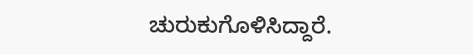ಚುರುಕುಗೊಳಿಸಿದ್ದಾರೆ.